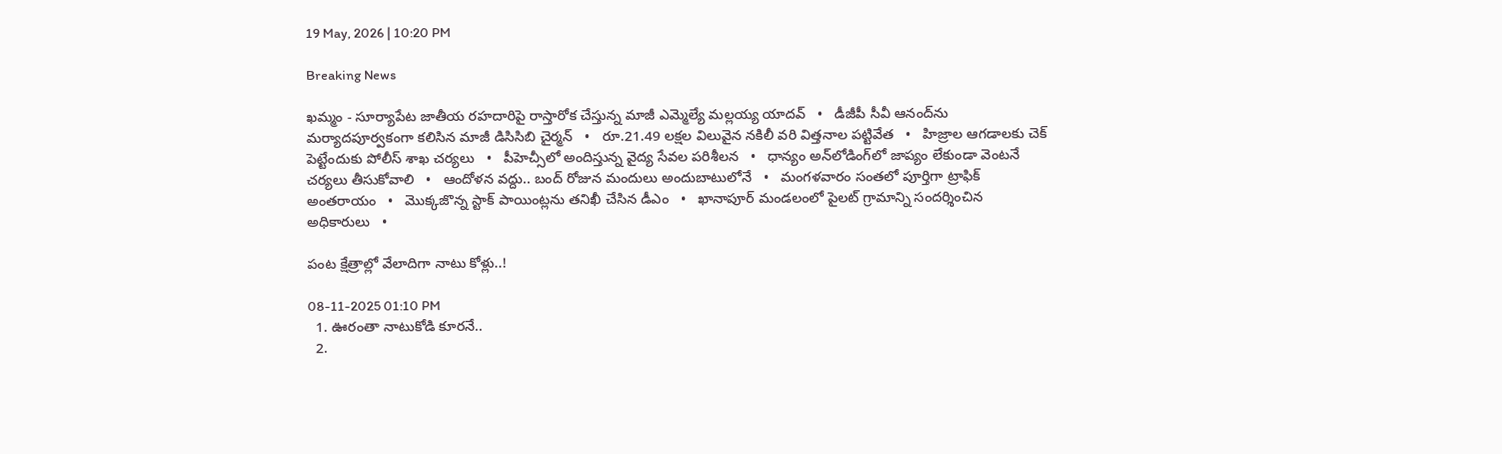19 May, 2026 | 10:20 PM

Breaking News

ఖమ్మం - సూర్యాపేట జాతీయ రహదారిపై రాస్తారోక చేస్తున్న మాజీ ఎమ్మెల్యే మల్లయ్య యాదవ్   •   డీజీపీ సీవీ ఆనంద్‌ను మర్యాదపూర్వకంగా కలిసిన మాజీ డిసిసిబి చైర్మన్   •   రూ.21.49 లక్షల విలువైన నకిలీ వరి విత్తనాల పట్టివేత   •   హిజ్రాల ఆగడాలకు చెక్ పెట్టేందుకు పోలీస్ శాఖ చర్యలు   •   పీహెచ్సీలో అందిస్తున్న వైద్య సేవల పరిశీలన   •   ధాన్యం అన్‌లోడింగ్‌లో జాప్యం లేకుండా వెంటనే చర్యలు తీసుకోవాలి   •   ఆందోళన వద్దు.. బంద్ రోజున మందులు అందుబాటులోనే   •   మంగళవారం సంతలో పూర్తిగా ట్రాఫిక్ అంతరాయం   •   మొక్కజొన్న స్టాక్ పాయింట్లను తనిఖీ చేసిన డీఎం   •   ఖానాపూర్ మండలంలో పైలట్ గ్రామాన్ని సందర్శించిన అధికారులు   •

పంట క్షేత్రాల్లో వేలాదిగా నాటు కోళ్లు..!

08-11-2025 01:10 PM
  1. ఊరంతా నాటుకోడి కూరనే..
  2.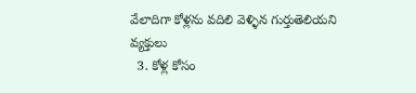వేలాదిగా కోళ్లను వదిలి వెళ్ళిన గుర్తుతెలియని వ్యక్తులు
  3. కోళ్ల కోసం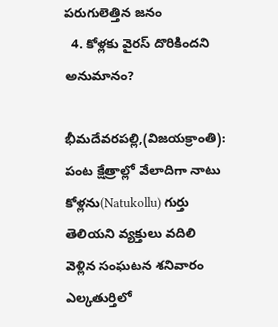పరుగులెత్తిన జనం
  4. కోళ్లకు వైరస్ దొరికిందని అనుమానం?

భీమదేవరపల్లి,(విజయక్రాంతి): పంట క్షేత్రాల్లో వేలాదిగా నాటు కోళ్లను(Natukollu) గుర్తు తెలియని వ్యక్తులు వదిలి వెళ్లిన సంఘటన శనివారం ఎల్కతుర్తిలో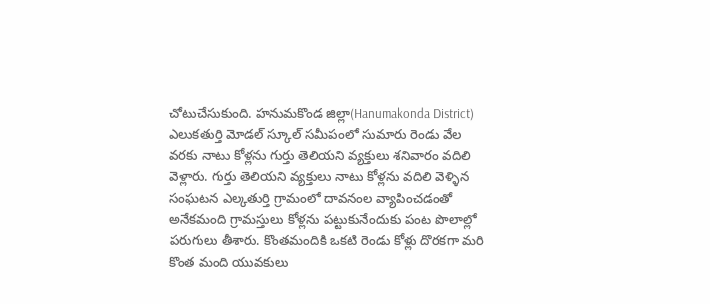చోటుచేసుకుంది. హనుమకొండ జిల్లా(Hanumakonda District) ఎలుకతుర్తి మోడల్ స్కూల్ సమీపంలో సుమారు రెండు వేల వరకు నాటు కోళ్లను గుర్తు తెలియని వ్యక్తులు శనివారం వదిలి వెళ్లారు. గుర్తు తెలియని వ్యక్తులు నాటు కోళ్లను వదిలి వెళ్ళిన సంఘటన ఎల్కతుర్తి గ్రామంలో దావనంల వ్యాపించడంతో అనేకమంది గ్రామస్తులు కోళ్లను పట్టుకునేందుకు పంట పొలాల్లో పరుగులు తీశారు. కొంతమందికి ఒకటి రెండు కోళ్లు దొరకగా మరి కొంత మంది యువకులు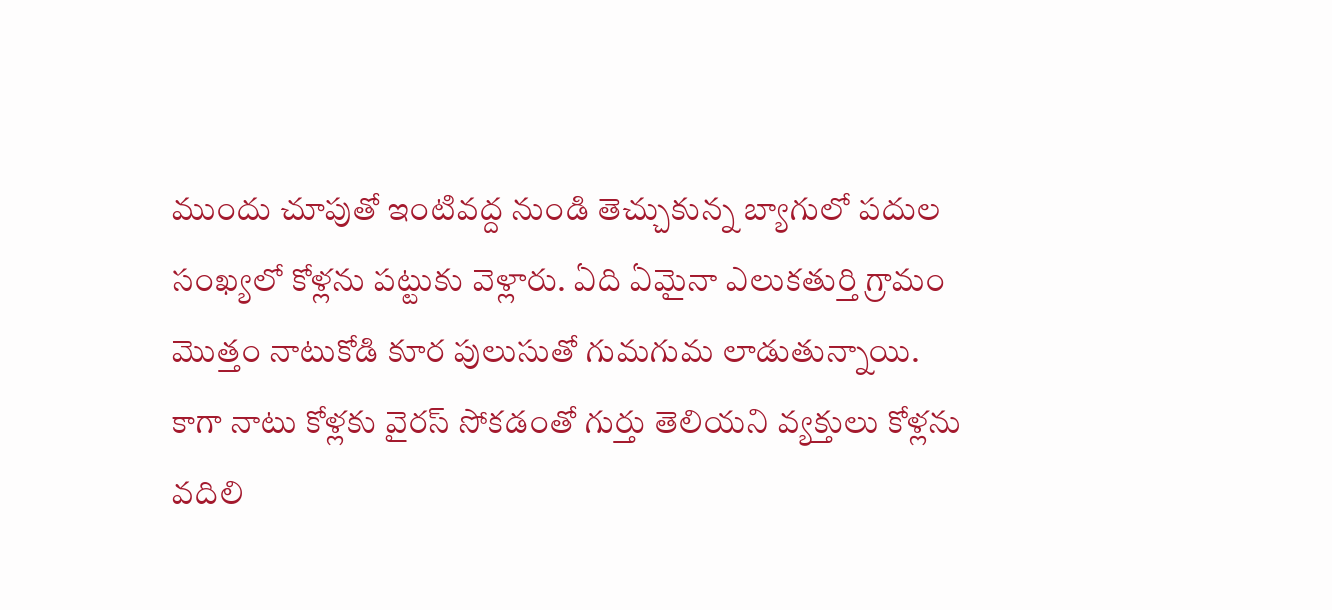ముందు చూపుతో ఇంటివద్ద నుండి తెచ్చుకున్న బ్యాగులో పదుల సంఖ్యలో కోళ్లను పట్టుకు వెళ్లారు. ఏది ఏమైనా ఎలుకతుర్తి గ్రామం మొత్తం నాటుకోడి కూర పులుసుతో గుమగుమ లాడుతున్నాయి. కాగా నాటు కోళ్లకు వైరస్ సోకడంతో గుర్తు తెలియని వ్యక్తులు కోళ్లను వదిలి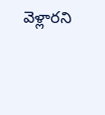వెళ్లారని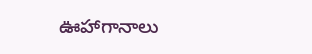ఊహాగానాలు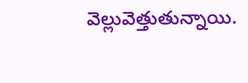వెల్లువెత్తుతున్నాయి.